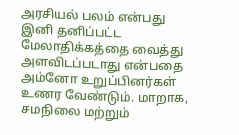அரசியல் பலம் என்பது இனி தனிப்பட்ட மேலாதிக்கத்தை வைத்து அளவிடப்படாது என்பதை அம்னோ உறுப்பினர்கள் உணர வேண்டும். மாறாக, சமநிலை மற்றும்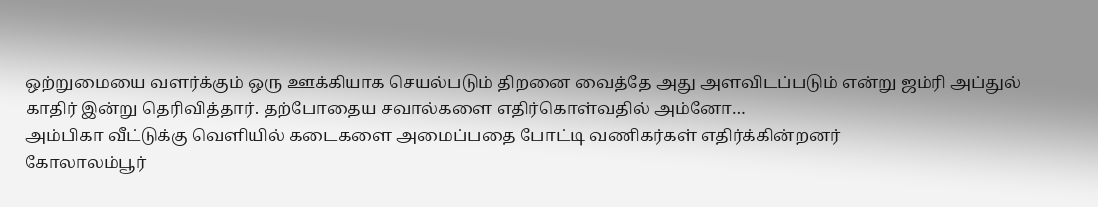ஒற்றுமையை வளர்க்கும் ஒரு ஊக்கியாக செயல்படும் திறனை வைத்தே அது அளவிடப்படும் என்று ஜம்ரி அப்துல் காதிர் இன்று தெரிவித்தார். தற்போதைய சவால்களை எதிர்கொள்வதில் அம்னோ…
அம்பிகா வீட்டுக்கு வெளியில் கடைகளை அமைப்பதை போட்டி வணிகர்கள் எதிர்க்கின்றனர்
கோலாலம்பூர்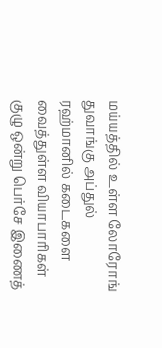மய்யத்தில் உள்ள லோரோங் துவாங்கு அப்துல் ரஹ்மானில் கடைகளை வைத்துள்ள வியாபாரிகள் குழு ஒன்று பெர்சே இணைத்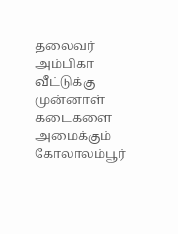தலைவர் அம்பிகா வீட்டுக்கு முன்னாள் கடைகளை அமைக்கும் கோலாலம்பூர்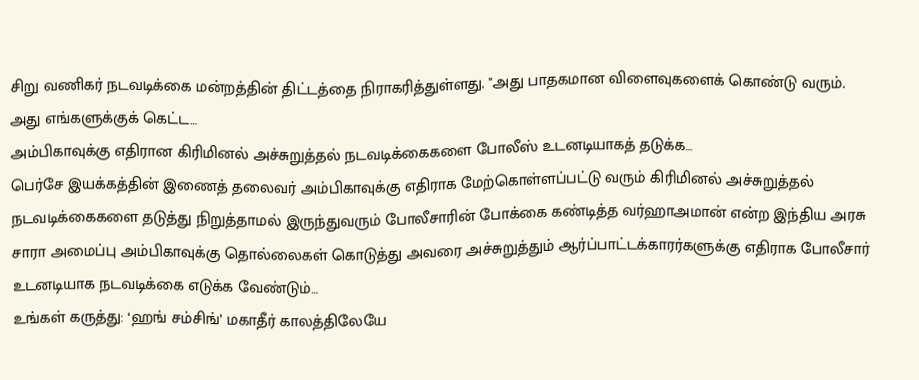சிறு வணிகர் நடவடிக்கை மன்றத்தின் திட்டத்தை நிராகரித்துள்ளது. "அது பாதகமான விளைவுகளைக் கொண்டு வரும். அது எங்களுக்குக் கெட்ட…
அம்பிகாவுக்கு எதிரான கிரிமினல் அச்சுறுத்தல் நடவடிக்கைகளை போலீஸ் உடனடியாகத் தடுக்க…
பெர்சே இயக்கத்தின் இணைத் தலைவர் அம்பிகாவுக்கு எதிராக மேற்கொள்ளப்பட்டு வரும் கிரிமினல் அச்சுறுத்தல் நடவடிக்கைகளை தடுத்து நிறுத்தாமல் இருந்துவரும் போலீசாரின் போக்கை கண்டித்த வர்ஹாஅமான் என்ற இந்திய அரசு சாரா அமைப்பு அம்பிகாவுக்கு தொல்லைகள் கொடுத்து அவரை அச்சுறுத்தும் ஆர்ப்பாட்டக்காரர்களுக்கு எதிராக போலீசார் உடனடியாக நடவடிக்கை எடுக்க வேண்டும்…
உங்கள் கருத்து: ‘ஹங் சம்சிங்’ மகாதீர் காலத்திலேயே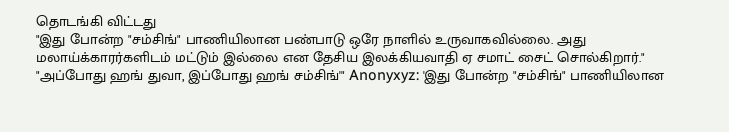தொடங்கி விட்டது
"இது போன்ற "சம்சிங்" பாணியிலான பண்பாடு ஒரே நாளில் உருவாகவில்லை. அது மலாய்க்காரர்களிடம் மட்டும் இல்லை என தேசிய இலக்கியவாதி ஏ சமாட் சைட் சொல்கிறார்." "அப்போது ஹங் துவா, இப்போது ஹங் சம்சிங்'" Anonyxyz: 'இது போன்ற "சம்சிங்" பாணியிலான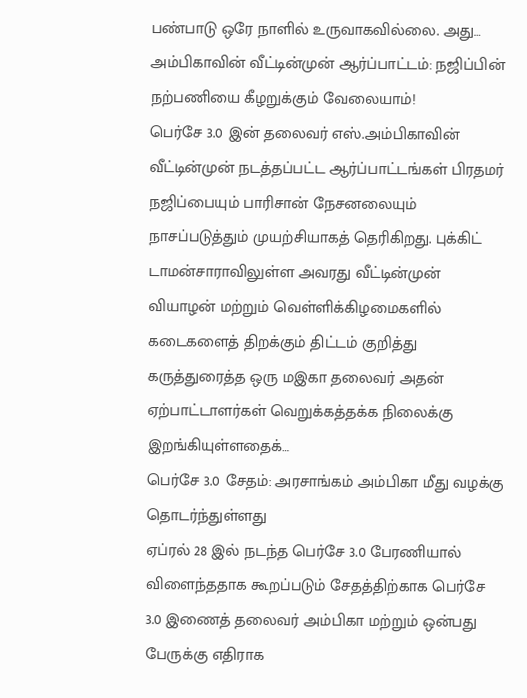பண்பாடு ஒரே நாளில் உருவாகவில்லை. அது…
அம்பிகாவின் வீட்டின்முன் ஆர்ப்பாட்டம்: நஜிப்பின் நற்பணியை கீழறுக்கும் வேலையாம்!
பெர்சே 3.0 இன் தலைவர் எஸ்.அம்பிகாவின் வீட்டின்முன் நடத்தப்பட்ட ஆர்ப்பாட்டங்கள் பிரதமர் நஜிப்பையும் பாரிசான் நேசனலையும் நாசப்படுத்தும் முயற்சியாகத் தெரிகிறது. புக்கிட் டாமன்சாராவிலுள்ள அவரது வீட்டின்முன் வியாழன் மற்றும் வெள்ளிக்கிழமைகளில் கடைகளைத் திறக்கும் திட்டம் குறித்து கருத்துரைத்த ஒரு மஇகா தலைவர் அதன் ஏற்பாட்டாளர்கள் வெறுக்கத்தக்க நிலைக்கு இறங்கியுள்ளதைக்…
பெர்சே 3.0 சேதம்: அரசாங்கம் அம்பிகா மீது வழக்கு தொடர்ந்துள்ளது
ஏப்ரல் 28 இல் நடந்த பெர்சே 3.0 பேரணியால் விளைந்ததாக கூறப்படும் சேதத்திற்காக பெர்சே 3.0 இணைத் தலைவர் அம்பிகா மற்றும் ஒன்பது பேருக்கு எதிராக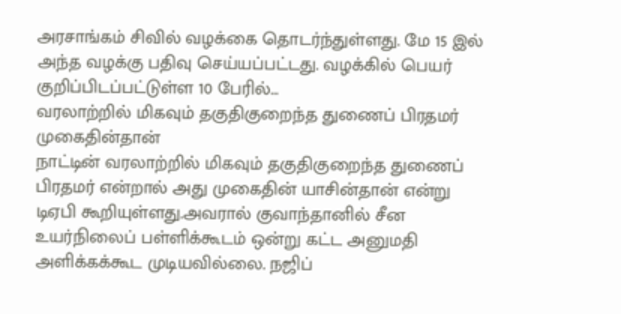அரசாங்கம் சிவில் வழக்கை தொடர்ந்துள்ளது. மே 15 இல் அந்த வழக்கு பதிவு செய்யப்பட்டது. வழக்கில் பெயர் குறிப்பிடப்பட்டுள்ள 10 பேரில்…
வரலாற்றில் மிகவும் தகுதிகுறைந்த துணைப் பிரதமர் முகைதின்தான்
நாட்டின் வரலாற்றில் மிகவும் தகுதிகுறைந்த துணைப் பிரதமர் என்றால் அது முகைதின் யாசின்தான் என்று டிஏபி கூறியுள்ளது.அவரால் குவாந்தானில் சீன உயர்நிலைப் பள்ளிக்கூடம் ஒன்று கட்ட அனுமதி அளிக்கக்கூட முடியவில்லை. நஜிப்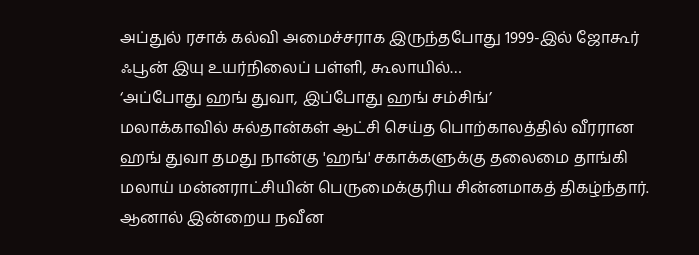அப்துல் ரசாக் கல்வி அமைச்சராக இருந்தபோது 1999-இல் ஜோகூர் ஃபூன் இயு உயர்நிலைப் பள்ளி, கூலாயில்…
‘அப்போது ஹங் துவா, இப்போது ஹங் சம்சிங்’
மலாக்காவில் சுல்தான்கள் ஆட்சி செய்த பொற்காலத்தில் வீரரான ஹங் துவா தமது நான்கு 'ஹங்' சகாக்களுக்கு தலைமை தாங்கி மலாய் மன்னராட்சியின் பெருமைக்குரிய சின்னமாகத் திகழ்ந்தார். ஆனால் இன்றைய நவீன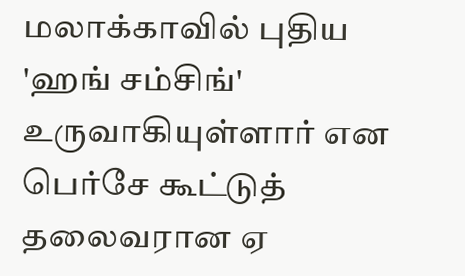மலாக்காவில் புதிய 'ஹங் சம்சிங்' உருவாகியுள்ளார் என பெர்சே கூட்டுத் தலைவரான ஏ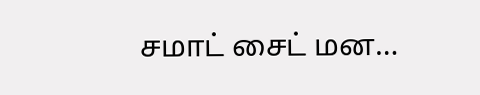சமாட் சைட் மன…